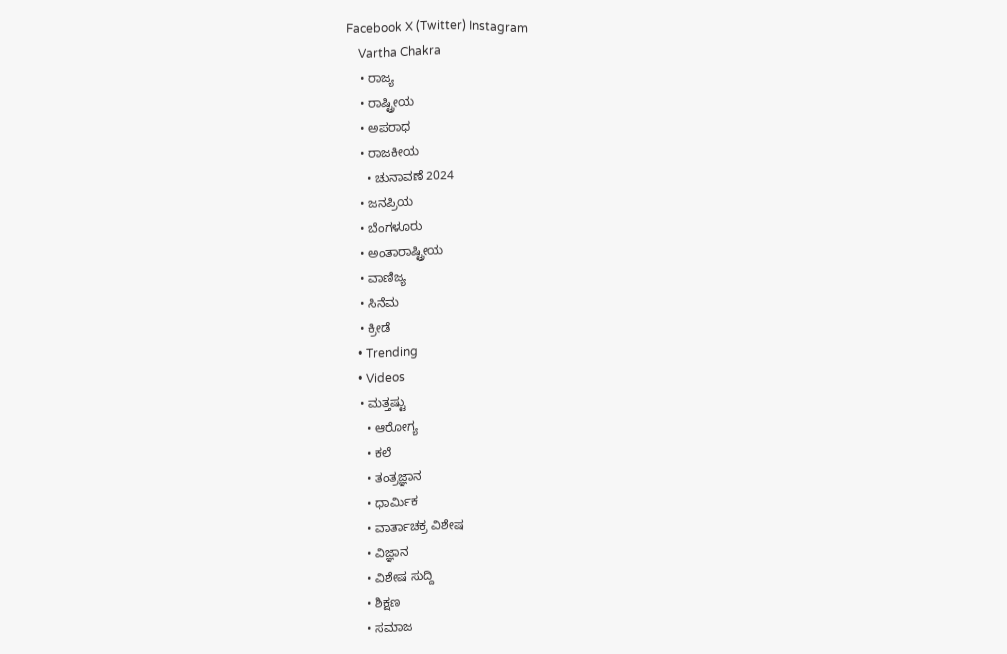Facebook X (Twitter) Instagram
    Vartha Chakra
    • ರಾಜ್ಯ
    • ರಾಷ್ಟ್ರೀಯ
    • ಅಪರಾಧ
    • ರಾಜಕೀಯ
      • ಚುನಾವಣೆ 2024
    • ಜನಪ್ರಿಯ
    • ಬೆಂಗಳೂರು
    • ಅಂತಾರಾಷ್ಟ್ರೀಯ
    • ವಾಣಿಜ್ಯ
    • ಸಿನೆಮ
    • ಕ್ರೀಡೆ
    • Trending
    • Videos
    • ಮತ್ತಷ್ಟು
      • ಆರೋಗ್ಯ
      • ಕಲೆ
      • ತಂತ್ರಜ್ಞಾನ
      • ಧಾರ್ಮಿಕ
      • ವಾರ್ತಾಚಕ್ರ ವಿಶೇಷ
      • ವಿಜ್ಞಾನ
      • ವಿಶೇಷ ಸುದ್ದಿ
      • ಶಿಕ್ಷಣ
      • ಸಮಾಜ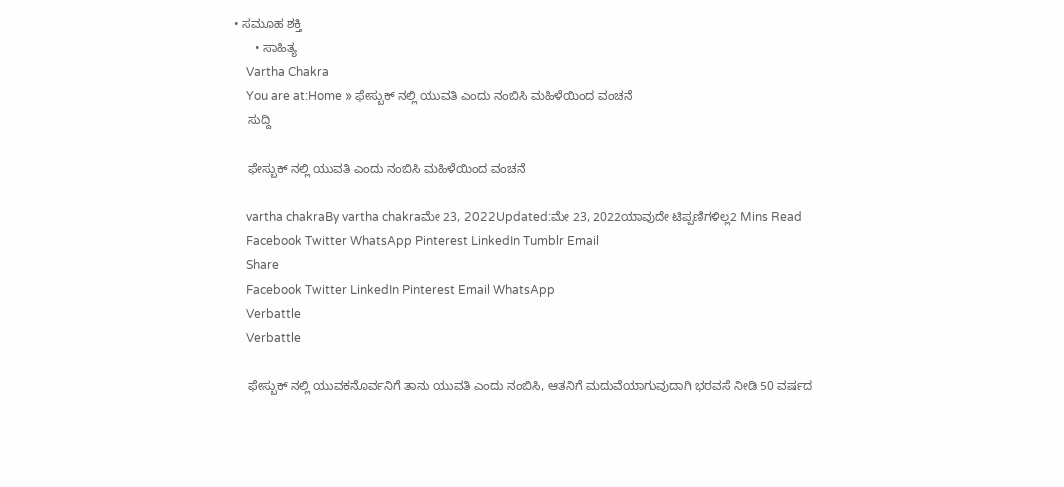• ಸಮೂಹ ಶಕ್ತಿ
      • ಸಾಹಿತ್ಯ
    Vartha Chakra
    You are at:Home » ಫೇಸ್ಬುಕ್ ನಲ್ಲಿ ಯುವತಿ ಎಂದು ನಂಬಿಸಿ ಮಹಿಳೆಯಿಂದ ವಂಚನೆ
    ಸುದ್ದಿ

    ಫೇಸ್ಬುಕ್ ನಲ್ಲಿ ಯುವತಿ ಎಂದು ನಂಬಿಸಿ ಮಹಿಳೆಯಿಂದ ವಂಚನೆ

    vartha chakraBy vartha chakraಮೇ 23, 2022Updated:ಮೇ 23, 2022ಯಾವುದೇ ಟಿಪ್ಪಣಿಗಳಿಲ್ಲ2 Mins Read
    Facebook Twitter WhatsApp Pinterest LinkedIn Tumblr Email
    Share
    Facebook Twitter LinkedIn Pinterest Email WhatsApp
    Verbattle
    Verbattle

    ಫೇಸ್ಬುಕ್ ನಲ್ಲಿ ಯುವಕನೊರ್ವನಿಗೆ ತಾನು ಯುವತಿ ಎಂದು ನಂಬಿಸಿ, ಆತನಿಗೆ ಮದುವೆಯಾಗುವುದಾಗಿ ಭರವಸೆ ನೀಡಿ 50 ವರ್ಷದ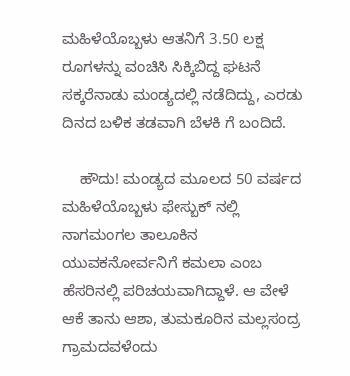ಮಹಿಳೆಯೊಬ್ಬಳು ಆತನಿಗೆ 3.50 ಲಕ್ಷ ರೂಗಳನ್ನು ವಂಚಿಸಿ ಸಿಕ್ಕಿಬಿದ್ದ ಘಟನೆ ಸಕ್ಕರೆನಾಡು ಮಂಡ್ಯದಲ್ಲಿ ನಡೆದಿದ್ದು, ಎರಡು ದಿನದ ಬಳಿಕ ತಡವಾಗಿ‌ ಬೆಳಕಿ ಗೆ ಬಂದಿದೆ.

    ಹೌದು! ಮಂಡ್ಯದ ಮೂಲದ 50 ವರ್ಷದ ಮಹಿಳೆಯೊಬ್ಬಳು ಫೇಸ್ಬುಕ್ ನಲ್ಲಿ‌ ನಾಗಮಂಗಲ ತಾಲೂಕಿನ ಯುವಕನೋರ್ವನಿಗೆ ಕಮಲಾ ಎಂಬ ಹೆಸರಿನಲ್ಲಿ ಪರಿಚಯವಾಗಿದ್ದಾಳೆ. ಆ ವೇಳೆ ಆಕೆ ತಾನು ಆಶಾ, ತುಮಕೂರಿನ ಮಲ್ಲಸಂದ್ರ ಗ್ರಾಮದವಳೆಂದು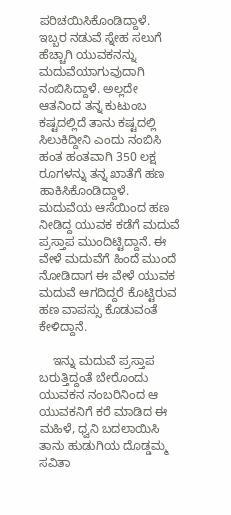ಪರಿಚಯಿಸಿಕೊಂಡಿದ್ದಾಳೆ. ಇಬ್ಬರ ನಡುವೆ ಸ್ನೇಹ ಸಲುಗೆ ಹೆಚ್ಚಾಗಿ ಯುವಕನನ್ನು ಮದುವೆಯಾಗುವುದಾಗಿ ನಂಬಿಸಿದ್ದಾಳೆ. ಅಲ್ಲದೇ ಆತನಿಂದ ತನ್ನ ಕುಟುಂಬ ಕಷ್ಟದಲ್ಲಿದೆ ತಾನು ಕಷ್ಟದಲ್ಲಿ ಸಿಲುಕಿದ್ದೀನಿ ಎಂದು ನಂಬಿಸಿ ಹಂತ ಹಂತವಾಗಿ 350 ಲಕ್ಷ ರೂಗಳನ್ನು ತನ್ನ ಖಾತೆಗೆ ಹಣ ಹಾಕಿಸಿಕೊಂಡಿದ್ದಾಳೆ. ಮದುವೆಯ ಆಸೆಯಿಂದ ಹಣ ನೀಡಿದ್ದ ಯುವಕ ಕಡೆಗೆ ಮದುವೆ ಪ್ರಸ್ತಾಪ ಮುಂದಿಟ್ಟಿದ್ದಾನೆ‌‌. ಈ ವೇಳೆ ಮದುವೆಗೆ ಹಿಂದೆ ಮುಂದೆ‌ ನೋಡಿದಾಗ ಈ ವೇಳೆ ಯುವಕ ಮದುವೆ ಆಗದಿದ್ದರೆ ಕೊಟ್ಟಿರುವ ಹಣ ವಾಪಸ್ಸು ಕೊಡುವಂತೆ ಕೇಳಿದ್ದಾನೆ.

    ಇನ್ನು ಮದುವೆ ಪ್ರಸ್ತಾಪ ಬರುತ್ತಿದ್ದಂತೆ ಬೇರೊಂದು‌ ಯುವಕನ ನಂಬರಿನಿಂದ ಆ ಯುವಕನಿಗೆ ಕರೆ ಮಾಡಿದ ಈ ಮಹಿಳೆ, ಧ್ವನಿ ಬದಲಾಯಿಸಿ ತಾನು ಹುಡುಗಿಯ ದೊಡ್ಡಮ್ಮ ಸವಿತಾ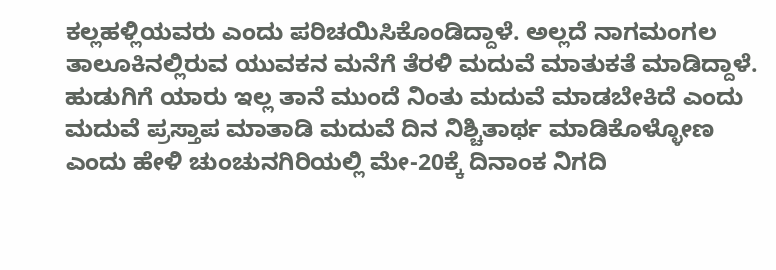ಕಲ್ಲಹಳ್ಲಿಯವರು ಎಂದು ಪರಿಚಯಿಸಿಕೊಂಡಿದ್ದಾಳೆ. ಅಲ್ಲದೆ ನಾಗಮಂಗಲ ತಾಲೂಕಿನಲ್ಲಿರುವ ಯುವಕನ‌ ಮನೆಗೆ ತೆರಳಿ ಮದುವೆ ಮಾತುಕತೆ ಮಾಡಿದ್ದಾಳೆ. ಹುಡುಗಿಗೆ ಯಾರು ಇಲ್ಲ ತಾನೆ ಮುಂದೆ ನಿಂತು ಮದುವೆ ಮಾಡಬೇಕಿದೆ ಎಂದು ಮದುವೆ ಪ್ರಸ್ತಾಪ ಮಾತಾಡಿ ಮದುವೆ ದಿನ ನಿಶ್ಚಿತಾರ್ಥ ಮಾಡಿಕೊಳ್ಳೋಣ ಎಂದು ಹೇಳಿ ಚುಂಚುನಗಿರಿಯಲ್ಲಿ ಮೇ-20ಕ್ಕೆ ದಿನಾಂಕ ನಿಗದಿ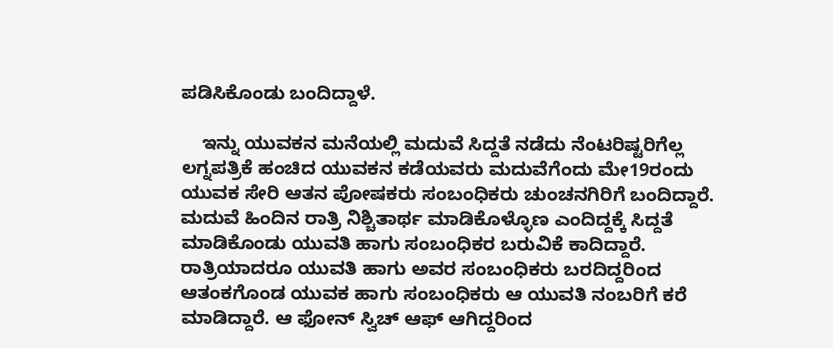ಪಡಿಸಿಕೊಂಡು ಬಂದಿದ್ದಾಳೆ.

    ಇನ್ನು ಯುವಕನ ಮನೆಯಲ್ಲಿ ಮದುವೆ ಸಿದ್ದತೆ ನಡೆದು ನೆಂಟರಿಷ್ಟರಿಗೆಲ್ಲ ಲಗ್ನಪತ್ರಿಕೆ ಹಂಚಿದ ಯುವಕನ‌ ಕಡೆಯವರು ಮದುವೆಗೆಂದು ಮೇ19ರಂದು ಯುವಕ ಸೇರಿ ಆತನ ಪೋಷಕರು ಸಂಬಂಧಿಕರು ಚುಂಚನಗಿರಿಗೆ ಬಂದಿದ್ದಾರೆ. ಮದುವೆ ಹಿಂದಿನ ರಾತ್ರಿ ನಿಶ್ಚಿತಾರ್ಥ ಮಾಡಿಕೊಳ್ಳೊಣ ಎಂದಿದ್ದಕ್ಕೆ ಸಿದ್ದತೆ ಮಾಡಿಕೊಂಡು ಯುವತಿ ಹಾಗು ಸಂಬಂಧಿಕರ ಬರುವಿಕೆ ಕಾದಿದ್ದಾರೆ. ರಾತ್ರಿಯಾದರೂ ಯುವತಿ ಹಾಗು ಅವರ ಸಂಬಂಧಿಕರು ಬರದಿದ್ದರಿಂದ ಆತಂಕಗೊಂಡ ಯುವಕ ಹಾಗು ಸಂಬಂಧಿಕರು ಆ ಯುವತಿ ನಂಬರಿಗೆ ಕರೆ ಮಾಡಿದ್ದಾರೆ. ಆ ಫೋನ್ ಸ್ವಿಚ್ ಆಫ್ ಆಗಿದ್ದರಿಂದ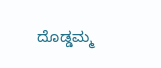ದೊಡ್ಡಮ್ಮ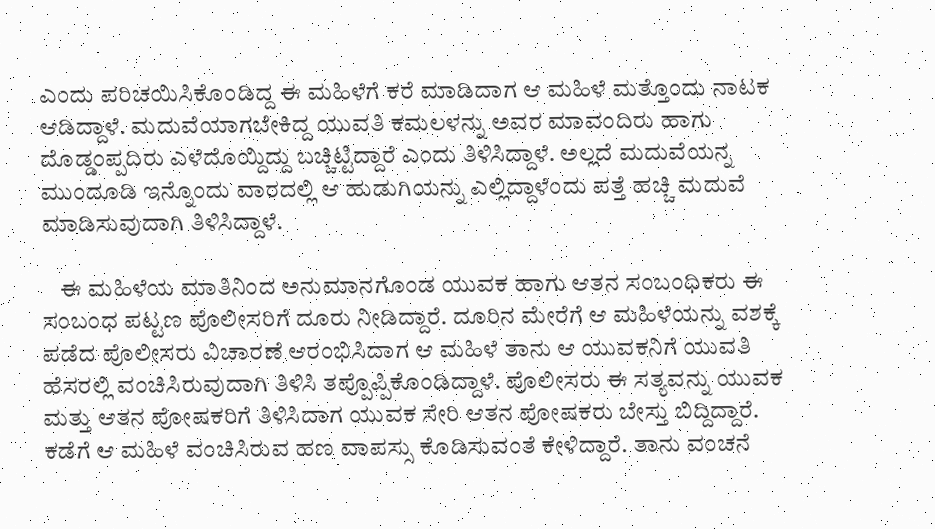ಎಂದು ಪರಿಚಯಿಸಿಕೊಂಡಿದ್ದ ಈ ಮಹಿಳೆಗೆ ಕರೆ ಮಾಡಿದಾಗ ಆ ಮಹಿಳೆ ಮತ್ತೊಂದು‌ ನಾಟಕ ಆಡಿದ್ದಾಳೆ. ಮದುವೆಯಾಗಬೇಕಿದ್ದ ಯುವತಿ ಕಮಲಳನ್ನು ಅವರ ಮಾವಂದಿರು ಹಾಗು ದೊಡ್ಡಂಪ್ಪದಿರು ಎಳೆದೊಯ್ದಿದ್ದು ಬಚ್ಚಿಟ್ಟಿದ್ದಾರೆ ಎಂದು ತಿಳಿಸಿದ್ದಾಳೆ. ಅಲ್ಲದೆ ಮದುವೆಯನ್ನ‌ ಮುಂದೂಡಿ ಇನ್ನೊಂದು ವಾರದಲ್ಲಿ ಆ ಹುಡುಗಿಯನ್ನು ಎಲ್ಲಿದ್ದಾಳೆಂದು ಪತ್ತೆ ಹಚ್ಚಿ‌ ಮದುವೆ ಮಾಡಿಸುವುದಾಗಿ ತಿಳಿಸಿದ್ದಾಳೆ.

    ಈ ಮಹಿಳೆಯ ಮಾತಿನಿಂದ ಅನುಮಾನಗೊಂಡ‌ ಯುವಕ ಹಾಗು ಆತನ ಸಂಬಂಧಿಕರು ಈ ಸಂಬಂಧ ಪಟ್ಟಣ ಪೊಲೀಸರಿಗೆ ದೂರು ನೀಡಿದ್ದಾರೆ. ದೂರಿನ ಮೇರೆಗೆ ಆ‌ ಮಹಿಳೆಯನ್ನು ವಶಕ್ಕೆ ಪಡೆದ ಪೊಲೀಸರು ವಿಚಾರಣೆ ಆರಂಭಿಸಿದಾಗ ಆ ಮಹಿಳೆ ತಾನು ಆ ಯುವಕನಿಗೆ ಯುವತಿ ಹೆಸರಲ್ಲಿ ವಂಚಿಸಿರುವುದಾಗಿ ತಿಳಿಸಿ ತಪ್ಪೊಪ್ಪಿಕೊಂಡಿದ್ದಾಳೆ. ಪೊಲೀಸರು ಈ ಸತ್ಯವನ್ನು ಯುವಕ ಮತ್ತು ಆತನ ಪೋಷಕರಿಗೆ ತಿಳಿಸಿದಾಗ ಯುವಕ ಸೇರಿ ಆತನ ಪೋಷಕರು ಬೇಸ್ತು ಬಿದ್ದಿದ್ದಾರೆ. ಕಡೆಗೆ ಆ ಮಹಿಳೆ ವಂಚಿಸಿರುವ ಹಣ ವಾಪಸ್ಸು ಕೊಡಿಸುವಂತೆ ಕೇಳಿದ್ದಾರೆ. ತಾನು ವಂಚನೆ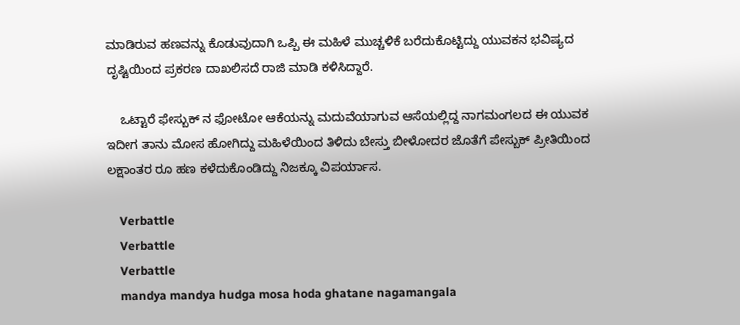ಮಾಡಿರುವ ಹಣವನ್ನು ಕೊಡುವುದಾಗಿ ಒಪ್ಪಿ ಈ ಮಹಿಳೆ ಮುಚ್ಚಳಿಕೆ ಬರೆದುಕೊಟ್ಟಿದ್ದು ಯುವಕನ ಭವಿಷ್ಯದ ದೃಷ್ಟಿಯಿಂದ ಪ್ರಕರಣ ದಾಖಲಿಸದೆ ರಾಜಿ ಮಾಡಿ ಕಳಿಸಿದ್ದಾರೆ.

    ಒಟ್ಟಾರೆ ಫೇಸ್ಬುಕ್ ನ ಫೋಟೋ ಆಕೆಯನ್ನು ಮದುವೆಯಾಗುವ ಆಸೆಯಲ್ಲಿದ್ದ ನಾಗಮಂಗಲದ ಈ ಯುವಕ ಇದೀಗ ತಾನು ಮೋಸ ಹೋಗಿದ್ದು ಮಹಿಳೆಯಿಂದ ತಿಳಿದು ಬೇಸ್ತು ಬೀಳೋದರ ಜೊತೆಗೆ ಪೇಸ್ಬುಕ್ ಪ್ರೀತಿಯಿಂದ ಲಕ್ಷಾಂತರ ರೂ ಹಣ ಕಳೆದುಕೊಂಡಿದ್ದು ನಿಜಕ್ಕೂ ವಿಪರ್ಯಾಸ.

    Verbattle
    Verbattle
    Verbattle
    mandya mandya hudga mosa hoda ghatane nagamangala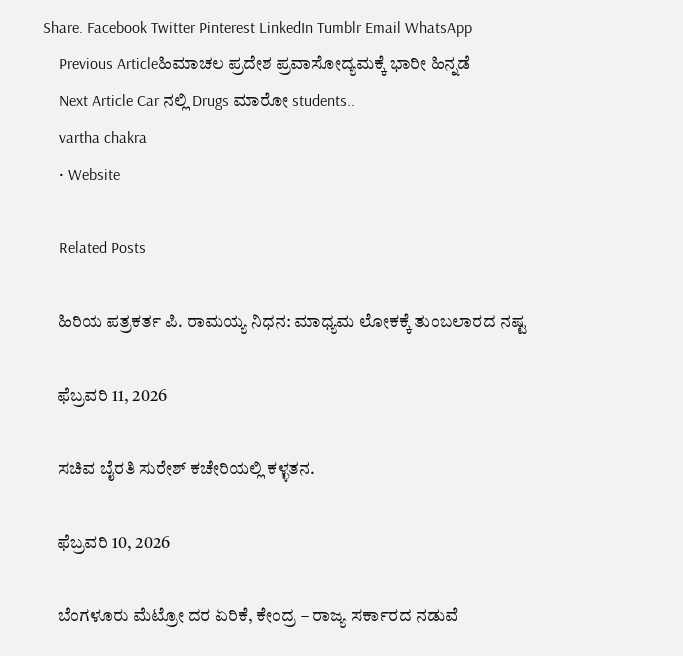Share. Facebook Twitter Pinterest LinkedIn Tumblr Email WhatsApp
    Previous Articleಹಿಮಾಚಲ ಪ್ರದೇಶ ಪ್ರವಾಸೋದ್ಯಮಕ್ಕೆ ಭಾರೀ ಹಿನ್ನಡೆ
    Next Article Car ನಲ್ಲಿ Drugs ಮಾರೋ students..
    vartha chakra
    • Website

    Related Posts

    ಹಿರಿಯ ಪತ್ರಕರ್ತ ಪಿ. ರಾಮಯ್ಯ ನಿಧನ: ಮಾಧ್ಯಮ ಲೋಕಕ್ಕೆ ತುಂಬಲಾರದ ನಷ್ಟ

    ಫೆಬ್ರವರಿ 11, 2026

    ಸಚಿವ ಬೈರತಿ ಸುರೇಶ್ ಕಚೇರಿಯಲ್ಲಿ ಕಳ್ಳತನ.

    ಫೆಬ್ರವರಿ 10, 2026

    ಬೆಂಗಳೂರು ಮೆಟ್ರೋ ದರ ಏರಿಕೆ, ಕೇಂದ್ರ – ರಾಜ್ಯ ಸರ್ಕಾರದ ನಡುವೆ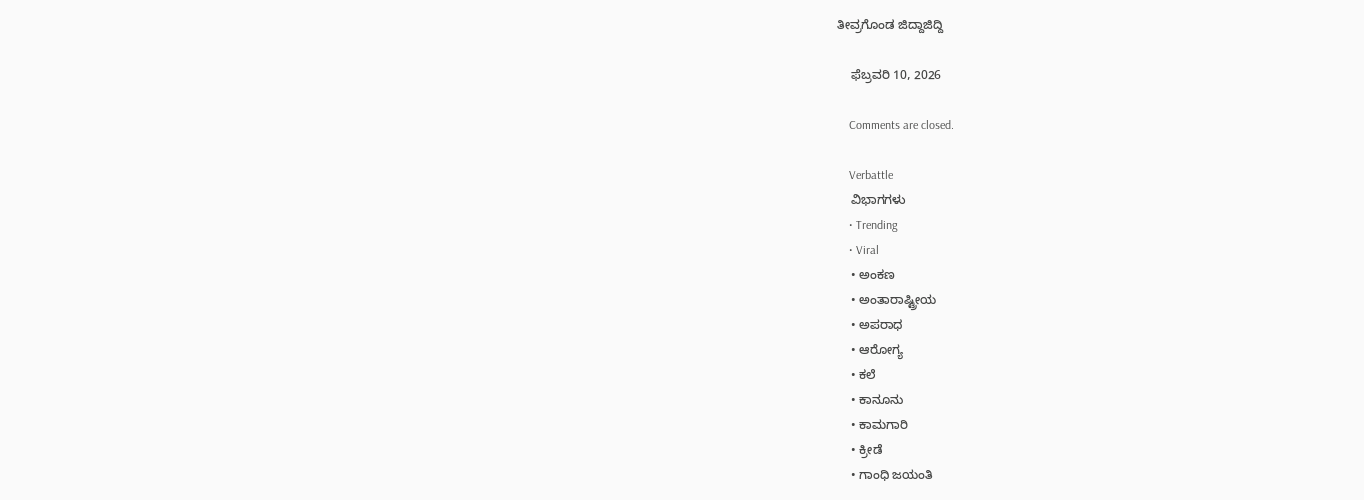ತೀವ್ರಗೊಂಡ ಜಿದ್ದಾಜಿದ್ದಿ

    ಫೆಬ್ರವರಿ 10, 2026

    Comments are closed.

    Verbattle
    ವಿಭಾಗಗಳು
    • Trending
    • Viral
    • ಅಂಕಣ
    • ಅಂತಾರಾಷ್ಟ್ರೀಯ
    • ಅಪರಾಧ
    • ಆರೋಗ್ಯ
    • ಕಲೆ
    • ಕಾನೂನು
    • ಕಾಮಗಾರಿ
    • ಕ್ರೀಡೆ
    • ಗಾಂಧಿ ಜಯಂತಿ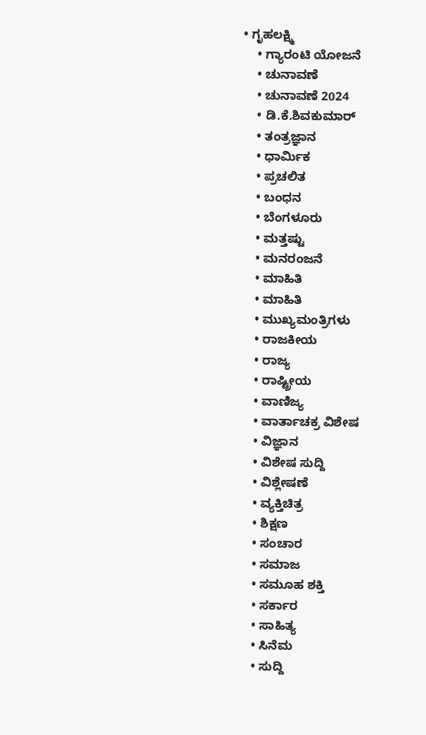• ಗೃಹಲಕ್ಷ್ಮಿ
    • ಗ್ಯಾರಂಟಿ ಯೋಜನೆ
    • ಚುನಾವಣೆ
    • ಚುನಾವಣೆ 2024
    • ಡಿ.ಕೆ.ಶಿವಕುಮಾರ್
    • ತಂತ್ರಜ್ಞಾನ
    • ಧಾರ್ಮಿಕ
    • ಪ್ರಚಲಿತ
    • ಬಂಧನ
    • ಬೆಂಗಳೂರು
    • ಮತ್ತಷ್ಟು
    • ಮನರಂಜನೆ
    • ಮಾಹಿತಿ
    • ಮಾಹಿತಿ
    • ಮುಖ್ಯಮಂತ್ರಿಗಳು
    • ರಾಜಕೀಯ
    • ರಾಜ್ಯ
    • ರಾಷ್ಟ್ರೀಯ
    • ವಾಣಿಜ್ಯ
    • ವಾರ್ತಾಚಕ್ರ ವಿಶೇಷ
    • ವಿಜ್ಞಾನ
    • ವಿಶೇಷ ಸುದ್ದಿ
    • ವಿಶ್ಲೇಷಣೆ
    • ವ್ಯಕ್ತಿಚಿತ್ರ
    • ಶಿಕ್ಷಣ
    • ಸಂಚಾರ
    • ಸಮಾಜ
    • ಸಮೂಹ ಶಕ್ತಿ
    • ಸರ್ಕಾರ
    • ಸಾಹಿತ್ಯ
    • ಸಿನೆಮ
    • ಸುದ್ದಿ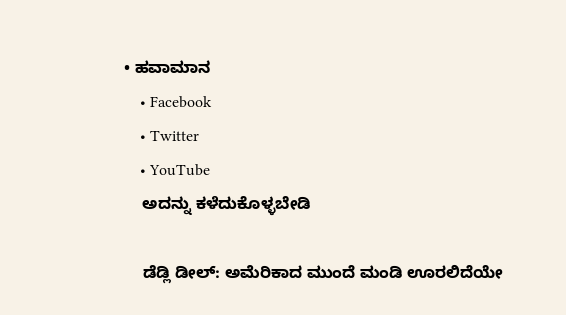• ಹವಾಮಾನ
    • Facebook
    • Twitter
    • YouTube
    ಅದನ್ನು ಕಳೆದುಕೊಳ್ಳಬೇಡಿ

    ಡೆಡ್ಲಿ ಡೀಲ್: ಅಮೆರಿಕಾದ ಮುಂದೆ ಮಂಡಿ ಊರಲಿದೆಯೇ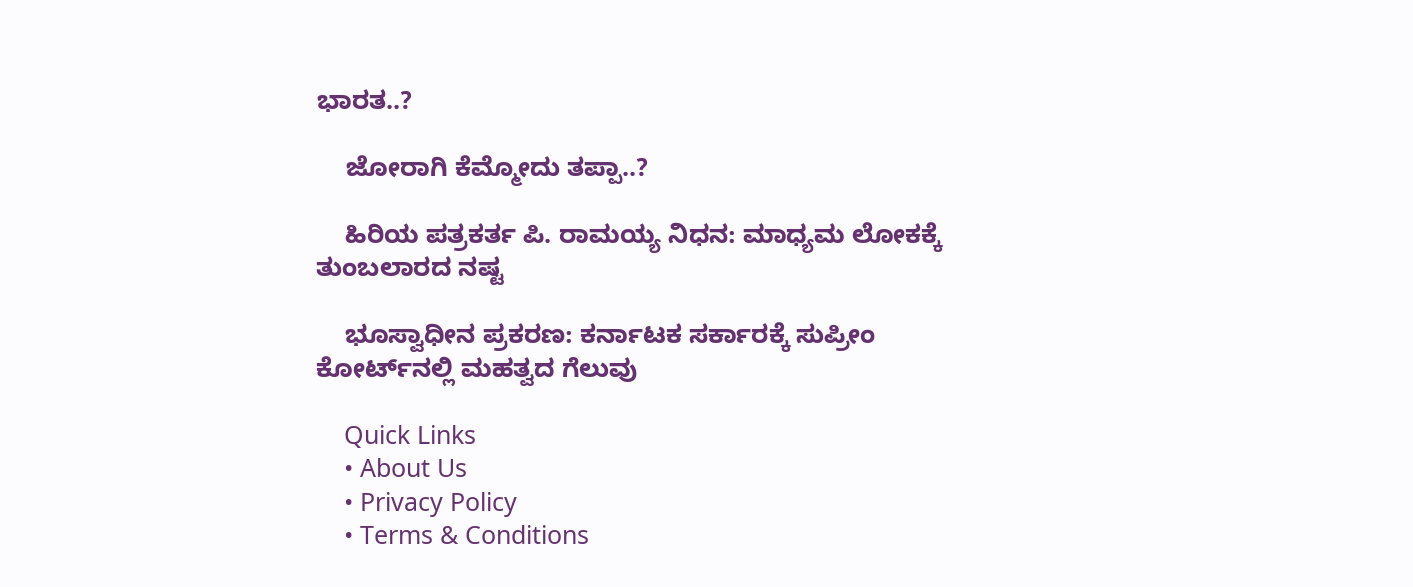ಭಾರತ..?

    ಜೋರಾಗಿ ಕೆಮ್ಮೋದು ತಪ್ಪಾ..?

    ಹಿರಿಯ ಪತ್ರಕರ್ತ ಪಿ. ರಾಮಯ್ಯ ನಿಧನ: ಮಾಧ್ಯಮ ಲೋಕಕ್ಕೆ ತುಂಬಲಾರದ ನಷ್ಟ

    ಭೂಸ್ವಾಧೀನ ಪ್ರಕರಣ: ಕರ್ನಾಟಕ ಸರ್ಕಾರಕ್ಕೆ ಸುಪ್ರೀಂ ಕೋರ್ಟ್‌ನಲ್ಲಿ ಮಹತ್ವದ ಗೆಲುವು

    Quick Links
    • About Us
    • Privacy Policy
    • Terms & Conditions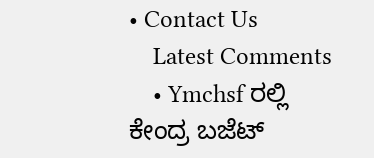• Contact Us
    Latest Comments
    • Ymchsf ರಲ್ಲಿ ಕೇಂದ್ರ ಬಜೆಟ್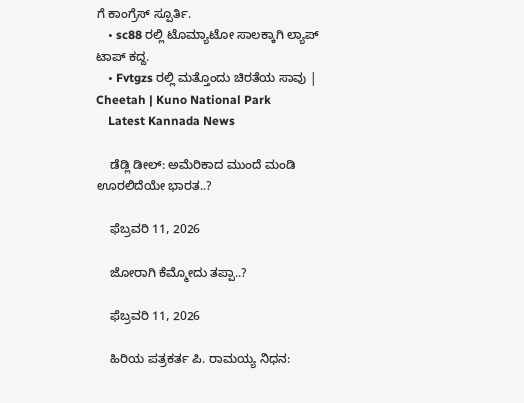ಗೆ ಕಾಂಗ್ರೆಸ್ ಸ್ಪೂರ್ತಿ.
    • sc88 ರಲ್ಲಿ ಟೊಮ್ಯಾಟೋ ಸಾಲಕ್ಕಾಗಿ ಲ್ಯಾಪ್ ಟಾಪ್ ಕದ್ದ.
    • Fvtgzs ರಲ್ಲಿ ಮತ್ತೊಂದು ಚಿರತೆಯ ಸಾವು | Cheetah | Kuno National Park
    Latest Kannada News

    ಡೆಡ್ಲಿ ಡೀಲ್: ಅಮೆರಿಕಾದ ಮುಂದೆ ಮಂಡಿ ಊರಲಿದೆಯೇ ಭಾರತ..?

    ಫೆಬ್ರವರಿ 11, 2026

    ಜೋರಾಗಿ ಕೆಮ್ಮೋದು ತಪ್ಪಾ..?

    ಫೆಬ್ರವರಿ 11, 2026

    ಹಿರಿಯ ಪತ್ರಕರ್ತ ಪಿ. ರಾಮಯ್ಯ ನಿಧನ: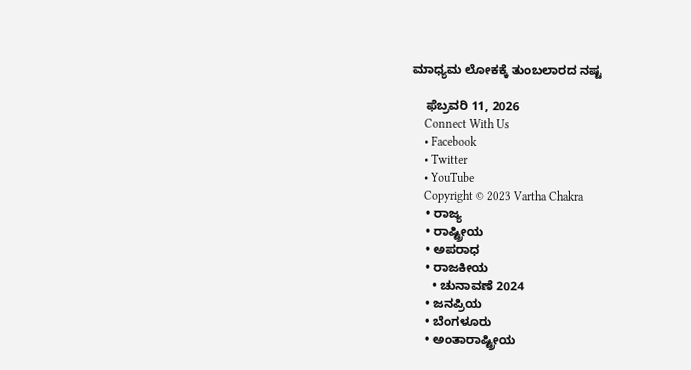ಮಾಧ್ಯಮ ಲೋಕಕ್ಕೆ ತುಂಬಲಾರದ ನಷ್ಟ

    ಫೆಬ್ರವರಿ 11, 2026
    Connect With Us
    • Facebook
    • Twitter
    • YouTube
    Copyright © 2023 Vartha Chakra
    • ರಾಜ್ಯ
    • ರಾಷ್ಟ್ರೀಯ
    • ಅಪರಾಧ
    • ರಾಜಕೀಯ
      • ಚುನಾವಣೆ 2024
    • ಜನಪ್ರಿಯ
    • ಬೆಂಗಳೂರು
    • ಅಂತಾರಾಷ್ಟ್ರೀಯ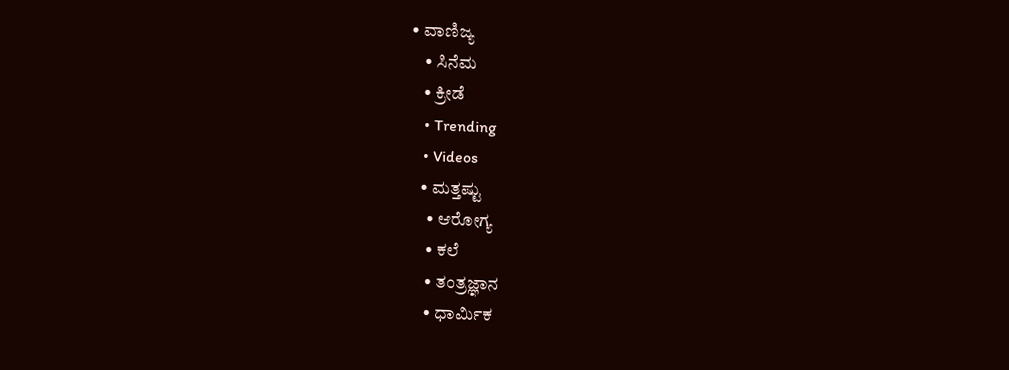• ವಾಣಿಜ್ಯ
    • ಸಿನೆಮ
    • ಕ್ರೀಡೆ
    • Trending
    • Videos
    • ಮತ್ತಷ್ಟು
      • ಆರೋಗ್ಯ
      • ಕಲೆ
      • ತಂತ್ರಜ್ಞಾನ
      • ಧಾರ್ಮಿಕ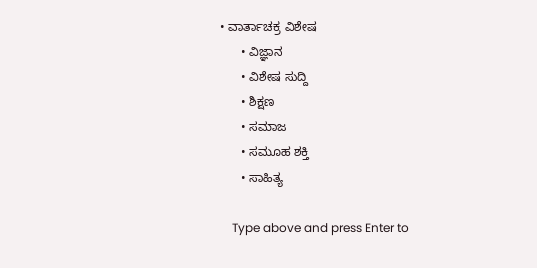• ವಾರ್ತಾಚಕ್ರ ವಿಶೇಷ
      • ವಿಜ್ಞಾನ
      • ವಿಶೇಷ ಸುದ್ದಿ
      • ಶಿಕ್ಷಣ
      • ಸಮಾಜ
      • ಸಮೂಹ ಶಕ್ತಿ
      • ಸಾಹಿತ್ಯ

    Type above and press Enter to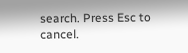search. Press Esc to cancel.